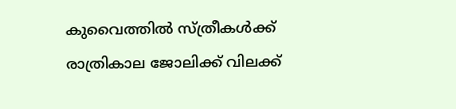കുവൈത്തില്‍ സ്ത്രീകള്‍ക്ക് രാത്രികാല ജോലിക്ക് വിലക്ക്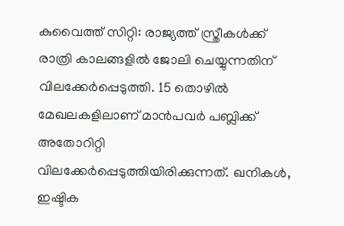കുവൈത്ത് സിറ്റി: രാജ്യത്ത് സ്ത്രീകള്‍ക്ക് രാത്രി കാലങ്ങളില്‍ ജോലി ചെയ്യുന്നതിന് വിലക്കേര്‍പ്പെടുത്തി. 15 തൊഴില്‍ മേഖലകളിലാണ് മാന്‍പവര്‍ പബ്ലിക്ക് അതോറിറ്റി വിലക്കേര്‍പ്പെടുത്തിയിരിക്കുന്നത്. ഖനികള്‍, ഇഷ്ടിക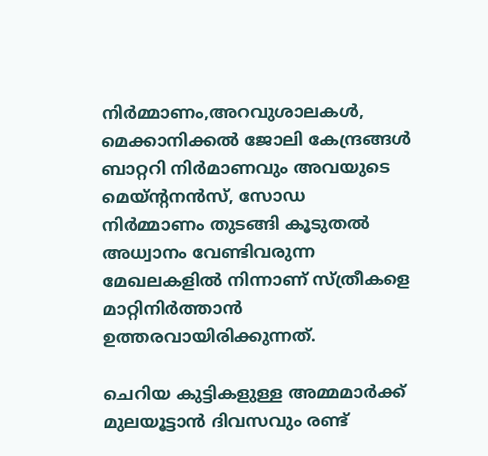നിര്‍മ്മാണം,അറവുശാലകള്‍, മെക്കാനിക്കല്‍ ജോലി കേന്ദ്രങ്ങള്‍ ബാറ്ററി നിര്‍മാണവും അവയുടെ മെയ്ന്റനന്‍സ്, സോഡ നിര്‍മ്മാണം തുടങ്ങി കൂടുതല്‍ അധ്വാനം വേണ്ടിവരുന്ന മേഖലകളില്‍ നിന്നാണ് സ്ത്രീകളെ മാറ്റിനിര്‍ത്താന്‍ ഉത്തരവായിരിക്കുന്നത്.

ചെറിയ കുട്ടികളുള്ള അമ്മമാര്‍ക്ക് മുലയൂട്ടാന്‍ ദിവസവും രണ്ട്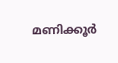മണിക്കൂര്‍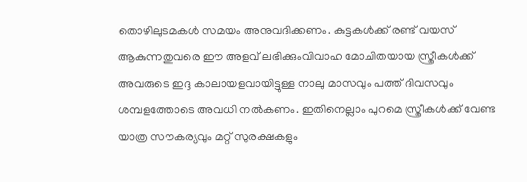തൊഴിലുടമകള്‍ സമയം അനുവദിക്കണം. കുട്ടകള്‍ക്ക് രണ്ട് വയസ് ആകുന്നതുവരെ ഈ അളവ് ലഭിക്കുംവിവാഹ മോചിതയായ സ്ത്രീകള്‍ക്ക് അവരുടെ ഇദ്ദ കാലായളവായിട്ടുള്ള നാലു മാസവും പത്ത് ദിവസവും ശമ്പളത്തോടെ അവധി നല്‍കണം. ഇതിനെല്ലാം പുറമെ സ്ത്രീകള്‍ക്ക് വേണ്ട യാത്ര സൗകര്യവും മറ്റ് സുരക്ഷകളും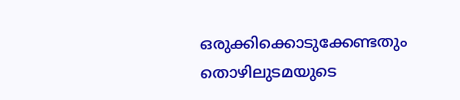ഒരുക്കിക്കൊടുക്കേണ്ടതും തൊഴിലുടമയുടെ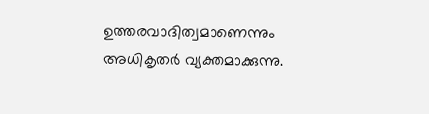ഉത്തരവാദിത്വമാണെന്നും അധികൃതര്‍ വ്യക്തമാക്കുന്നു.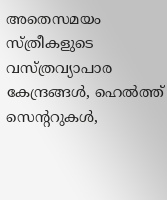അതെസമയം സ്ത്രീകളുടെ വസ്ത്രവ്യാപാര കേന്ദ്രങ്ങള്‍, ഹെല്‍ത്ത് സെന്ററുകള്‍,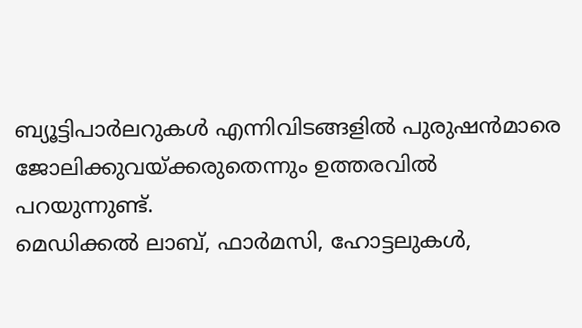ബ്യൂട്ടിപാര്‍ലറുകള്‍ എന്നിവിടങ്ങളില്‍ പുരുഷന്‍മാരെ ജോലിക്കുവയ്ക്കരുതെന്നും ഉത്തരവില്‍ പറയുന്നുണ്ട്.
മെഡിക്കല്‍ ലാബ്, ഫാര്‍മസി, ഹോട്ടലുകള്‍,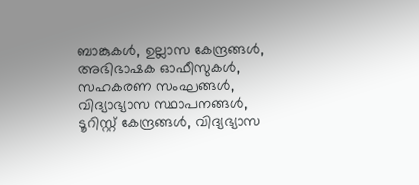ബാങ്കുകള്‍, ഉല്ലാസ കേന്ദ്രങ്ങള്‍, അഭിഭാഷക ഓഫീസുകള്‍, സഹകരണ സംഘങ്ങള്‍, വിദ്യാഭ്യാസ സ്ഥാപനങ്ങള്‍, ടൂറിസ്റ്റ് കേന്ദ്രങ്ങള്‍, വിദ്യഭ്യാസ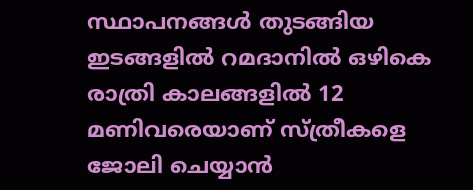സ്ഥാപനങ്ങള്‍ തുടങ്ങിയ ഇടങ്ങളില്‍ റമദാനില്‍ ഒഴികെ രാത്രി കാലങ്ങളില്‍ 12 മണിവരെയാണ് സ്ത്രീകളെ ജോലി ചെയ്യാന്‍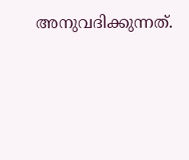അനുവദിക്കുന്നത്.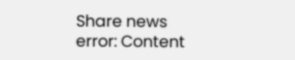Share news
error: Content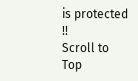is protected !!
Scroll to Top